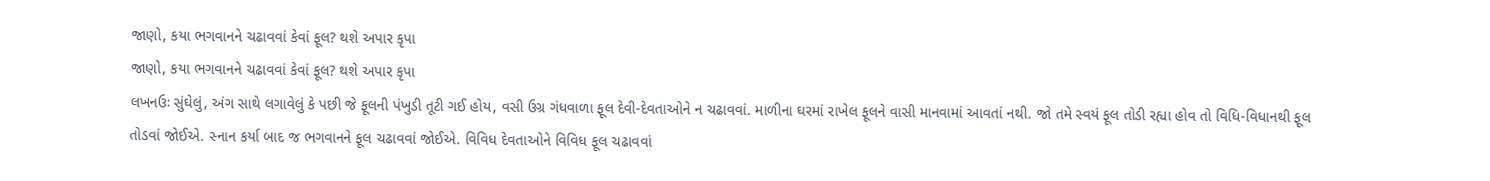જાણો, કયા ભગવાનને ચઢાવવાં કેવાં ફૂલ? થશે અપાર કૃપા
જાણો, કયા ભગવાનને ચઢાવવાં કેવાં ફૂલ? થશે અપાર કૃપા
લખનઉઃ સુંઘેલું, અંગ સાથે લગાવેલું કે પછી જે ફૂલની પંખુડી તૂટી ગઈ હોય, વસી ઉગ્ર ગંધવાળા ફૂલ દેવી-દેવતાઓને ન ચઢાવવાં. માળીના ઘરમાં રાખેલ ફૂલને વાસી માનવામાં આવતાં નથી. જો તમે સ્વયં ફૂલ તોડી રહ્યા હોવ તો વિધિ-વિધાનથી ફૂલ તોડવાં જોઈએ. સ્નાન કર્યા બાદ જ ભગવાનને ફૂલ ચઢાવવાં જોઈએ. વિવિધ દેવતાઓને વિવિધ ફૂલ ચઢાવવાં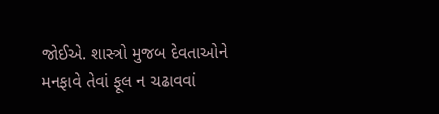જોઈએ. શાસ્ત્રો મુજબ દેવતાઓને મનફાવે તેવાં ફૂલ ન ચઢાવવાં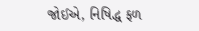જોઈએ, નિષિદ્ધ ફળ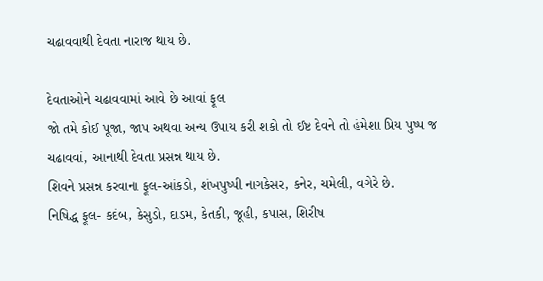ચઢાવવાથી દેવતા નારાજ થાય છે.

દેવતાઓને ચઢાવવામાં આવે છે આવાં ફૂલ
જો તમે કોઈ પૂજા, જાપ અથવા અન્ય ઉપાય કરી શકો તો ઈષ્ટ દેવને તો હંમેશા પ્રિય પુષ્પ જ ચઢાવવાં, આનાથી દેવતા પ્રસન્ન થાય છે.
શિવને પ્રસન્ન કરવાના ફૂલ-આંકડો, શંખપુષ્પી નાગકેસર, કનેર, ચમેલી, વગેરે છે.
નિષિદ્ધ ફૂલ- કદંબ, કેસુડો, દાડમ, કેતકી, જૂહી, કપાસ, શિરીષ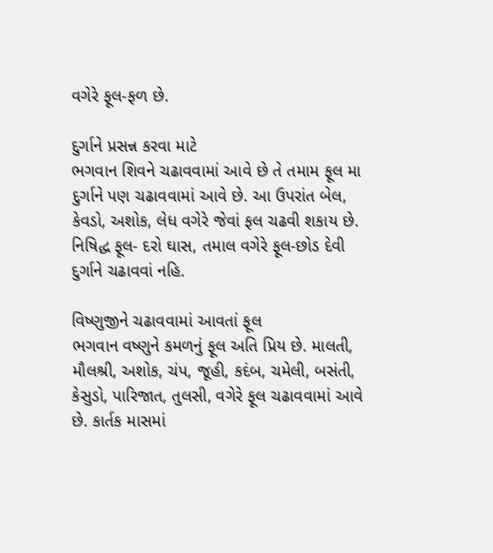વગેરે ફૂલ-ફળ છે.

દુર્ગાને પ્રસન્ન કરવા માટે
ભગવાન શિવને ચઢાવવામાં આવે છે તે તમામ ફૂલ મા દુર્ગાને પણ ચઢાવવામાં આવે છે. આ ઉપરાંત બેલ, કેવડો, અશોક, લેધ વગેરે જેવાં ફલ ચઢવી શકાય છે.
નિષિદ્ધ ફૂલ- દરો ઘાસ, તમાલ વગેરે ફૂલ-છોડ દેવી દુર્ગાને ચઢાવવાં નહિ.

વિષ્ણુજીને ચઢાવવામાં આવતાં ફૂલ
ભગવાન વષ્ણુને કમળનું ફૂલ અતિ પ્રિય છે. માલતી, મૌલશ્રી, અશોક, ચંપ, જૂહી, કદંબ, ચમેલી, બસંતી, કેસુડો, પારિજાત, તુલસી, વગેરે ફૂલ ચઢાવવામાં આવે છે. કાર્તક માસમાં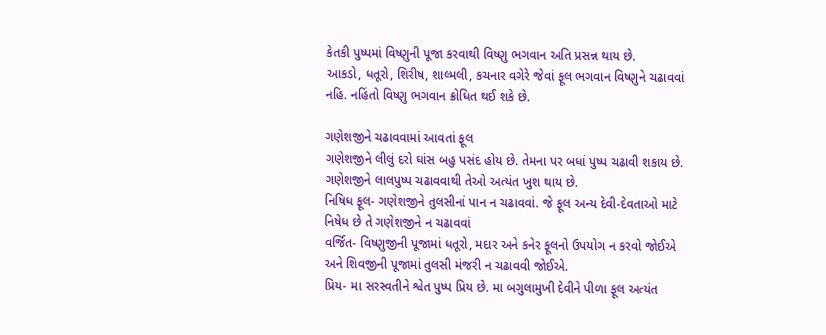કેતકી પુષ્પમાં વિષ્ણુની પૂજા કરવાથી વિષ્ણુ ભગવાન અતિ પ્રસન્ન થાય છે.
આકડો, ધતૂરો, શિરીષ, શાલ્મલી, કચનાર વગેરે જેવાં ફૂલ ભગવાન વિષ્ણુને ચઢાવવાં નહિ. નહિંતો વિષ્ણુ ભગવાન ક્રોધિત થઈ શકે છે.

ગણેશજીને ચઢાવવામાં આવતાં ફૂલ
ગણેશજીને લીલું દરો ઘાંસ બહુ પસંદ હોય છે. તેમના પર બધાં પુષ્પ ચઢાવી શકાય છે. ગણેશજીને લાલપુષ્પ ચઢાવવાથી તેઓ અત્યંત ખુશ થાય છે.
નિષિધ ફૂલ- ગણેશજીને તુલસીનાં પાન ન ચઢાવવાં. જે ફૂલ અન્ય દેવી-દેવતાઓ માટે નિષેધ છે તે ગણેશજીને ન ચઢાવવાં
વર્જિત- વિષ્ણુજીની પૂજામાં ધતૂરો, મદાર અને કનેર ફૂલનો ઉપયોગ ન કરવો જોઈએ અને શિવજીની પૂજામાં તુલસી મંજરી ન ચઢાવવી જોઈએ.
પ્રિય- મા સરસ્વતીને શ્વેત પુષ્પ પ્રિય છે. મા બગુલામુખી દેવીને પીળા ફૂલ અત્યંત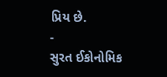પ્રિય છે.
-
સુરત ઈકોનોમિક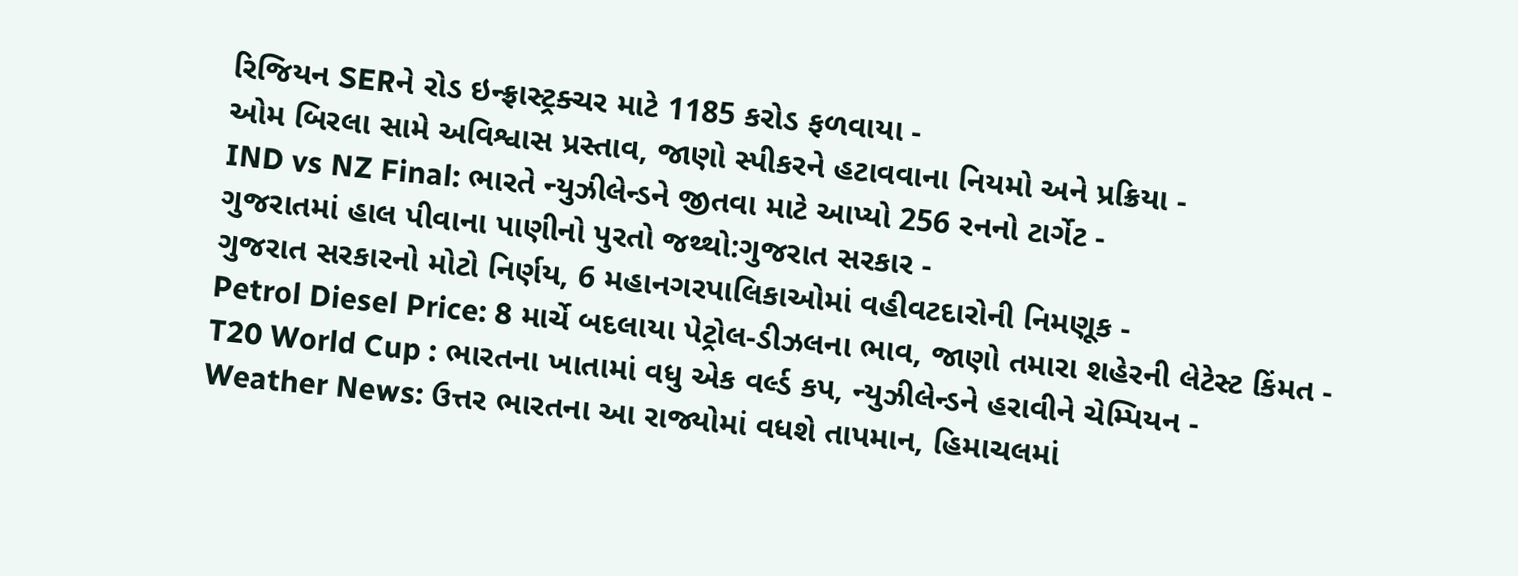રિજિયન SERને રોડ ઇન્ફ્રાસ્ટ્રક્ચર માટે 1185 કરોડ ફળવાયા -
ઓમ બિરલા સામે અવિશ્વાસ પ્રસ્તાવ, જાણો સ્પીકરને હટાવવાના નિયમો અને પ્રક્રિયા -
IND vs NZ Final: ભારતે ન્યુઝીલેન્ડને જીતવા માટે આપ્યો 256 રનનો ટાર્ગેટ -
ગુજરાતમાં હાલ પીવાના પાણીનો પુરતો જથ્થો:ગુજરાત સરકાર -
ગુજરાત સરકારનો મોટો નિર્ણય, 6 મહાનગરપાલિકાઓમાં વહીવટદારોની નિમણૂક -
Petrol Diesel Price: 8 માર્ચે બદલાયા પેટ્રોલ-ડીઝલના ભાવ, જાણો તમારા શહેરની લેટેસ્ટ કિંમત -
T20 World Cup : ભારતના ખાતામાં વધુ એક વર્લ્ડ કપ, ન્યુઝીલેન્ડને હરાવીને ચેમ્પિયન -
Weather News: ઉત્તર ભારતના આ રાજ્યોમાં વધશે તાપમાન, હિમાચલમાં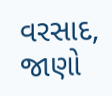વરસાદ, જાણો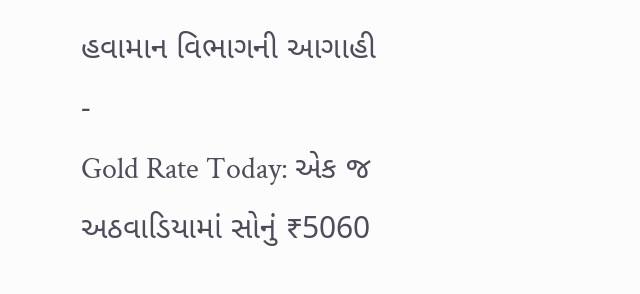હવામાન વિભાગની આગાહી -
Gold Rate Today: એક જ અઠવાડિયામાં સોનું ₹5060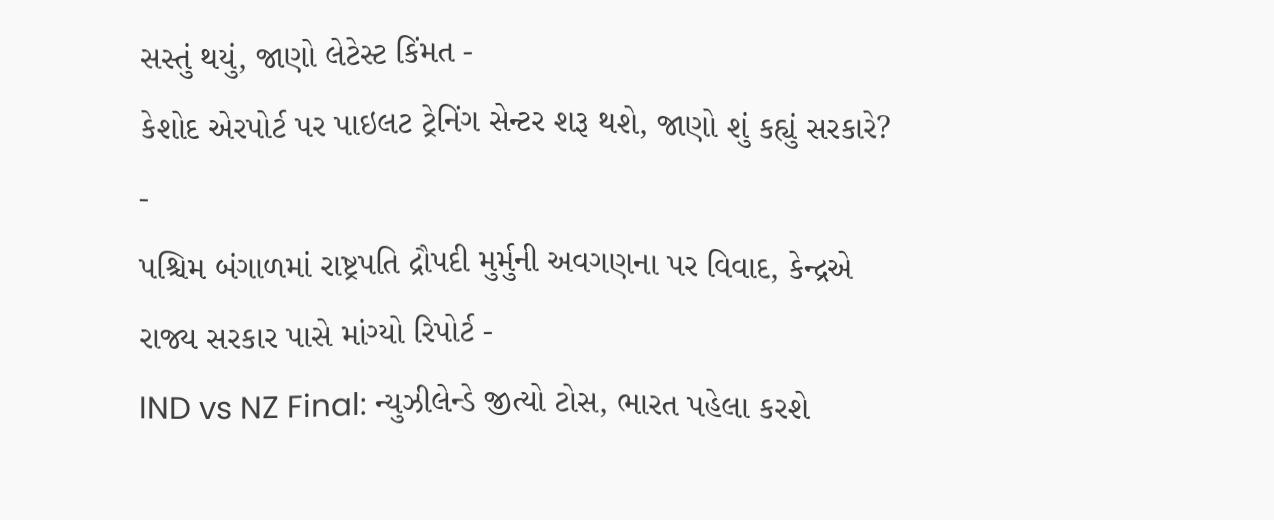સસ્તું થયું, જાણો લેટેસ્ટ કિંમત -
કેશોદ એરપોર્ટ પર પાઇલટ ટ્રેનિંગ સેન્ટર શરૂ થશે, જાણો શું કહ્યું સરકારે? -
પશ્ચિમ બંગાળમાં રાષ્ટ્રપતિ દ્રૌપદી મુર્મુની અવગણના પર વિવાદ, કેન્દ્રએ રાજ્ય સરકાર પાસે માંગ્યો રિપોર્ટ -
IND vs NZ Final: ન્યુઝીલેન્ડે જીત્યો ટોસ, ભારત પહેલા કરશે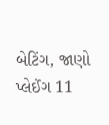બેટિંગ, જાણો પ્લેઈંગ 11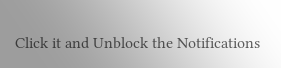Click it and Unblock the Notifications